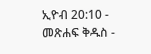ኢዮብ 20:10 - መጽሐፍ ቅዱስ -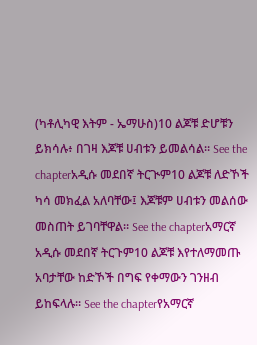(ካቶሊካዊ እትም - ኤማሁስ)10 ልጆቹ ድሆቹን ይክሳሉ፥ በገዛ እጆቹ ሀብቱን ይመልሳል። See the chapterአዲሱ መደበኛ ትርጒም10 ልጆቹ ለድኾች ካሳ መክፈል አለባቸው፤ እጆቹም ሀብቱን መልሰው መስጠት ይገባቸዋል። See the chapterአማርኛ አዲሱ መደበኛ ትርጉም10 ልጆቹ እየተለማመጡ አባታቸው ከድኾች በግፍ የቀማውን ገንዘብ ይከፍላሉ። See the chapterየአማርኛ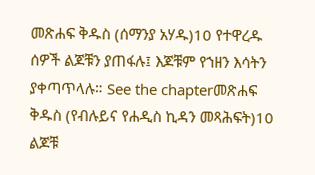መጽሐፍ ቅዱስ (ሰማንያ አሃዱ)10 የተዋረዱ ሰዎች ልጆቹን ያጠፋሉ፤ እጆቹም የኀዘን እሳትን ያቀጣጥላሉ። See the chapterመጽሐፍ ቅዱስ (የብሉይና የሐዲስ ኪዳን መጻሕፍት)10 ልጆቹ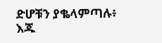ድሆቹን ያቈላምጣሉ፥ እጁ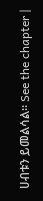ሀብቱን ይመልሳል። See the chapter |